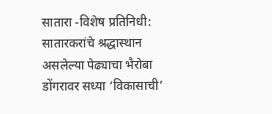सातारा -विशेष प्रतिनिधी: सातारकरांचे श्रद्धास्थान असलेल्या पेढ्याचा भैरोबा डोंगरावर सध्या ‘विकासाची’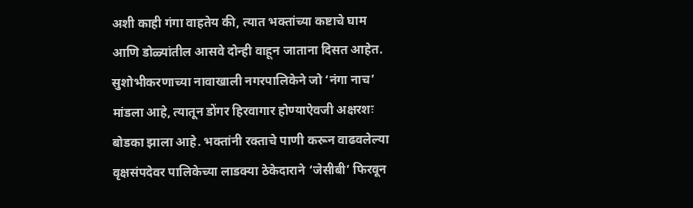अशी काही गंगा वाहतेय की, त्यात भक्तांच्या कष्टाचे घाम आणि डोळ्यांतील आसवे दोन्ही वाहून जाताना दिसत आहेत. सुशोभीकरणाच्या नावाखाली नगरपालिकेने जो ‘नंगा नाच’ मांडला आहे, त्यातून डोंगर हिरवागार होण्याऐवजी अक्षरशः बोडका झाला आहे. भक्तांनी रक्ताचे पाणी करून वाढवलेल्या वृक्षसंपदेवर पालिकेच्या लाडक्या ठेकेदाराने ‘जेसीबी’ फिरवून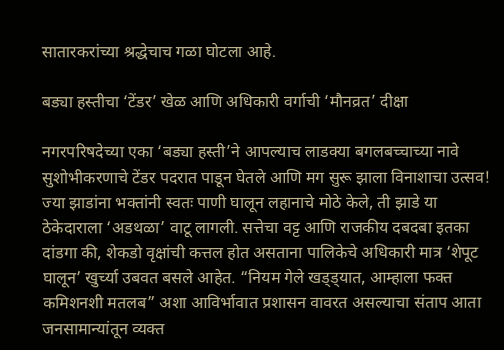सातारकरांच्या श्रद्धेचाच गळा घोटला आहे.

बड्या हस्तीचा ‘टेंडर’ खेळ आणि अधिकारी वर्गाची ‘मौनव्रत’ दीक्षा

नगरपरिषदेच्या एका ‘बड्या हस्ती’ने आपल्याच लाडक्या बगलबच्चाच्या नावे सुशोभीकरणाचे टेंडर पदरात पाडून घेतले आणि मग सुरू झाला विनाशाचा उत्सव! ज्या झाडांना भक्तांनी स्वतः पाणी घालून लहानाचे मोठे केले, ती झाडे या ठेकेदाराला ‘अडथळा’ वाटू लागली. सत्तेचा वट्ट आणि राजकीय दबदबा इतका दांडगा की, शेकडो वृक्षांची कत्तल होत असताना पालिकेचे अधिकारी मात्र ‘शेपूट घालून’ खुर्च्या उबवत बसले आहेत. “नियम गेले खड्ड्यात, आम्हाला फक्त कमिशनशी मतलब” अशा आविर्भावात प्रशासन वावरत असल्याचा संताप आता जनसामान्यांतून व्यक्त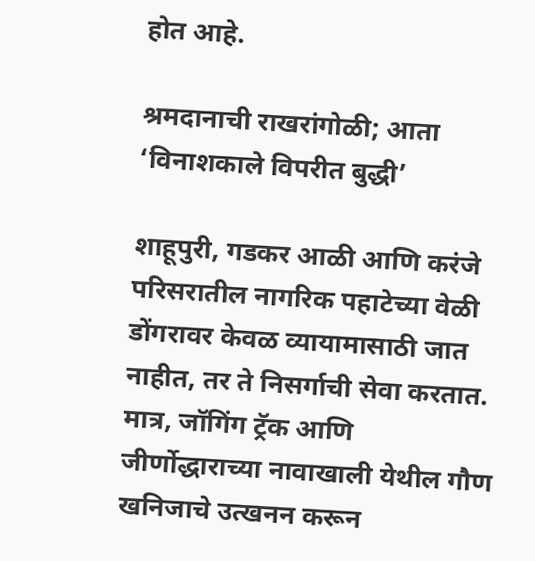होत आहे.

श्रमदानाची राखरांगोळी; आता ‘विनाशकाले विपरीत बुद्धी’

शाहूपुरी, गडकर आळी आणि करंजे परिसरातील नागरिक पहाटेच्या वेळी डोंगरावर केवळ व्यायामासाठी जात नाहीत, तर ते निसर्गाची सेवा करतात. मात्र, जॉगिंग ट्रॅक आणि जीर्णोद्धाराच्या नावाखाली येथील गौण खनिजाचे उत्खनन करून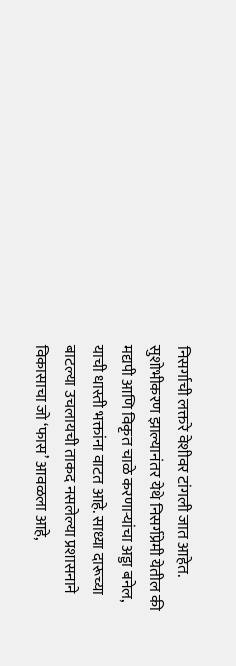निसर्गाची लक्तरे वेशीवर टांगली जात आहेत. सुशोभीकरण झाल्यानंतर येथे निसर्गप्रेमी येतील की मद्यपी आणि विकृत चाळे करणाऱ्यांचा अड्डा बनेल, याची धास्ती भक्तांना वाटत आहे. साध्या दारूच्या बाटल्या उचलायची ताकद नसलेल्या प्रशासनाने विकासाचा जो ‘फास’ आवळला आहे,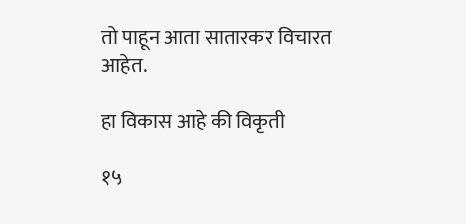तो पाहून आता सातारकर विचारत आहेत.

हा विकास आहे की विकृती

१५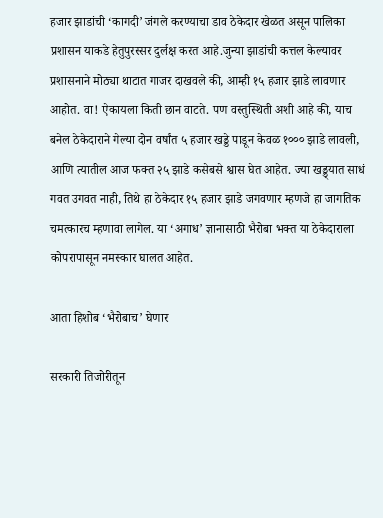हजार झाडांची ‘कागदी’ जंगले करण्याचा डाव ठेकेदार खेळत असून पालिका प्रशासन याकडे हेतुपुरस्सर दुर्लक्ष करत आहे.जुन्या झाडांची कत्तल केल्यावर प्रशासनाने मोठ्या थाटात गाजर दाखवले की, आम्ही १५ हजार झाडे लावणार आहोत. वा! ऐकायला किती छान वाटते. पण वस्तुस्थिती अशी आहे की, याच बनेल ठेकेदाराने गेल्या दोन वर्षांत ५ हजार खड्डे पाडून केवळ १००० झाडे लावली, आणि त्यातील आज फक्त २५ झाडे कसेबसे श्वास घेत आहेत. ज्या खड्ड्यात साधं गवत उगवत नाही, तिथे हा ठेकेदार १५ हजार झाडे जगवणार म्हणजे हा जागतिक चमत्कारच म्हणावा लागेल. या ‘अगाध’ ज्ञानासाठी भैरोबा भक्त या ठेकेदाराला कोपरापासून नमस्कार घालत आहेत.

आता हिशोब ‘भैरोबाच’ घेणार

सरकारी तिजोरीतून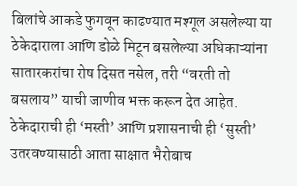बिलांचे आकडे फुगवून काढण्यात मश्गूल असलेल्या या ठेकेदाराला आणि डोळे मिटून बसलेल्या अधिकाऱ्यांना सातारकरांचा रोष दिसत नसेल, तरी “वरती तो बसलाय” याची जाणीव भक्त करून देत आहेत. ठेकेदाराची ही ‘मस्ती’ आणि प्रशासनाची ही ‘सुस्ती’ उतरवण्यासाठी आता साक्षात भैरोबाच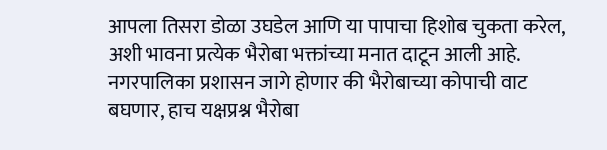आपला तिसरा डोळा उघडेल आणि या पापाचा हिशोब चुकता करेल, अशी भावना प्रत्येक भैरोबा भक्तांच्या मनात दाटून आली आहे. नगरपालिका प्रशासन जागे होणार की भैरोबाच्या कोपाची वाट बघणार, हाच यक्षप्रश्न भैरोबा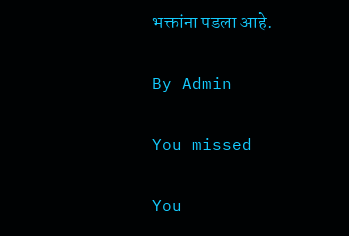भक्तांना पडला आहे.

By Admin

You missed

You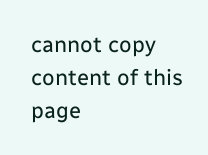cannot copy content of this page